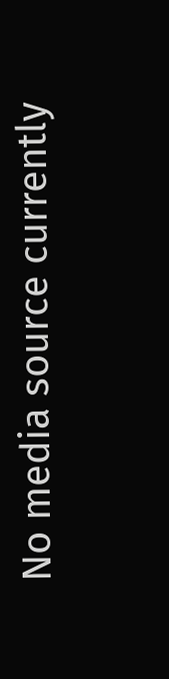No media source currently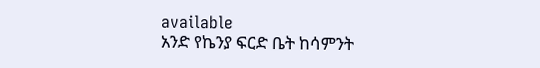available
አንድ የኬንያ ፍርድ ቤት ከሳምንት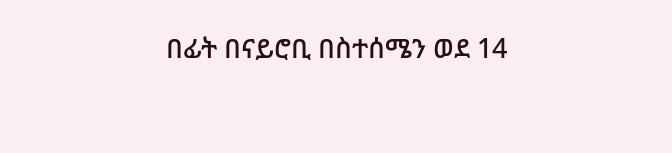በፊት በናይሮቢ በስተሰሜን ወደ 14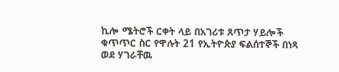ኪሎ ሜትሮች ርቀት ላይ በአገሪቱ ጸጥታ ሃይሎች ቁጥጥር ስር የዋሉት 21 የኢትዮጵያ ፍልሰተኞች በነጻ ወደ ሃገራቸዉ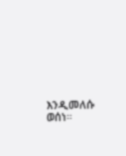እንዲመለሱ ወሰነ።